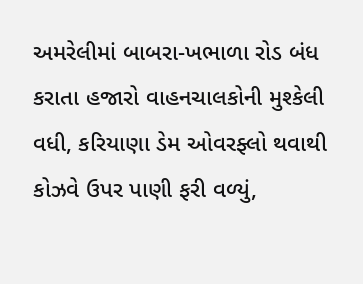અમરેલીમાં બાબરા-ખભાળા રોડ બંધ કરાતા હજારો વાહનચાલકોની મુશ્કેલી વધી, કરિયાણા ડેમ ઓવરફ્લો થવાથી કોઝવે ઉપર પાણી ફરી વળ્યું,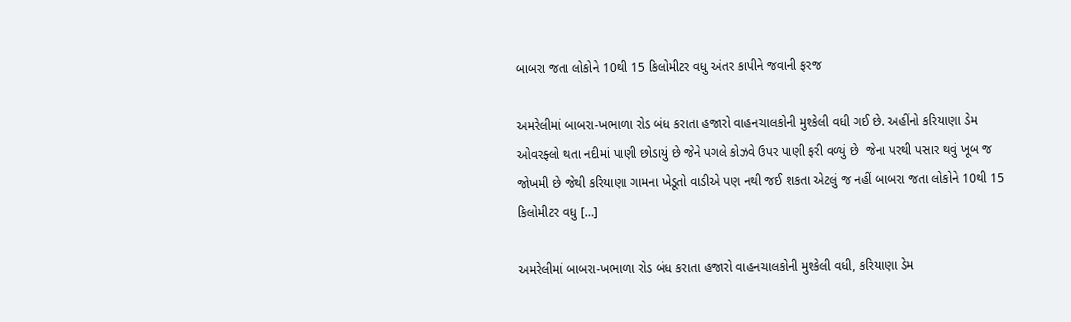બાબરા જતા લોકોને 10થી 15 કિલોમીટર વધુ અંતર કાપીને જવાની ફરજ

અમરેલીમાં બાબરા-ખભાળા રોડ બંધ કરાતા હજારો વાહનચાલકોની મુશ્કેલી વધી ગઈ છે. અહીંનો કરિયાણા ડેમ ઓવરફ્લો થતા નદીમાં પાણી છોડાયું છે જેને પગલે કોઝવે ઉપર પાણી ફરી વળ્યું છે  જેના પરથી પસાર થવું ખૂબ જ જોખમી છે જેથી કરિયાણા ગામના ખેડૂતો વાડીએ પણ નથી જઈ શકતા એટલું જ નહીં બાબરા જતા લોકોને 10થી 15 કિલોમીટર વધુ […]

અમરેલીમાં બાબરા-ખભાળા રોડ બંધ કરાતા હજારો વાહનચાલકોની મુશ્કેલી વધી, કરિયાણા ડેમ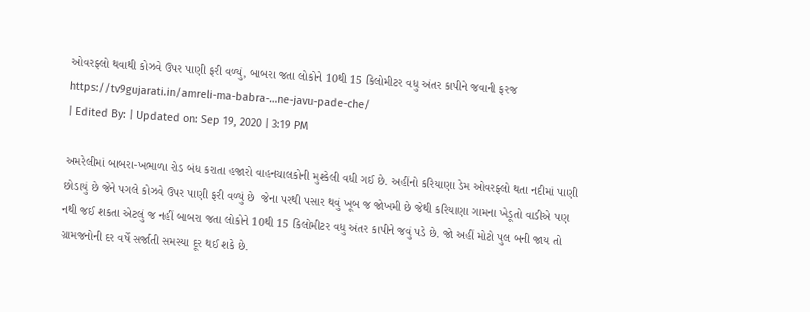ઓવરફ્લો થવાથી કોઝવે ઉપર પાણી ફરી વળ્યું, બાબરા જતા લોકોને 10થી 15 કિલોમીટર વધુ અંતર કાપીને જવાની ફરજ
https://tv9gujarati.in/amreli-ma-babra-…ne-javu-pade-che/
| Edited By: | Updated on: Sep 19, 2020 | 3:19 PM

અમરેલીમાં બાબરા-ખભાળા રોડ બંધ કરાતા હજારો વાહનચાલકોની મુશ્કેલી વધી ગઈ છે. અહીંનો કરિયાણા ડેમ ઓવરફ્લો થતા નદીમાં પાણી છોડાયું છે જેને પગલે કોઝવે ઉપર પાણી ફરી વળ્યું છે  જેના પરથી પસાર થવું ખૂબ જ જોખમી છે જેથી કરિયાણા ગામના ખેડૂતો વાડીએ પણ નથી જઈ શકતા એટલું જ નહીં બાબરા જતા લોકોને 10થી 15 કિલોમીટર વધુ અંતર કાપીને જવું પડે છે. જો અહીં મોટો પુલ બની જાય તો ગ્રામજનોની દર વર્ષે સર્જાતી સમસ્યા દૂર થઈ શકે છે.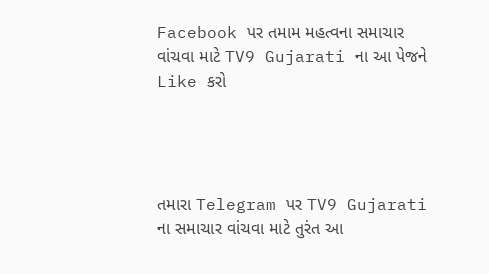Facebook પર તમામ મહત્વના સમાચાર વાંચવા માટે TV9 Gujarati ના આ પેજને Like કરો




તમારા Telegram પર TV9 Gujarati ના સમાચાર વાંચવા માટે તુરંત આ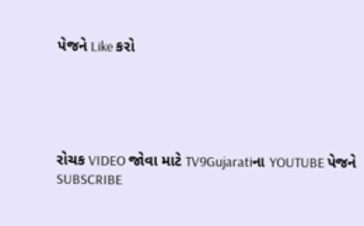પેજને Like કરો





રોચક VIDEO જોવા માટે TV9Gujaratiના YOUTUBE પેજને SUBSCRIBE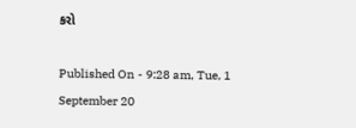કરો

Published On - 9:28 am, Tue, 1 September 20